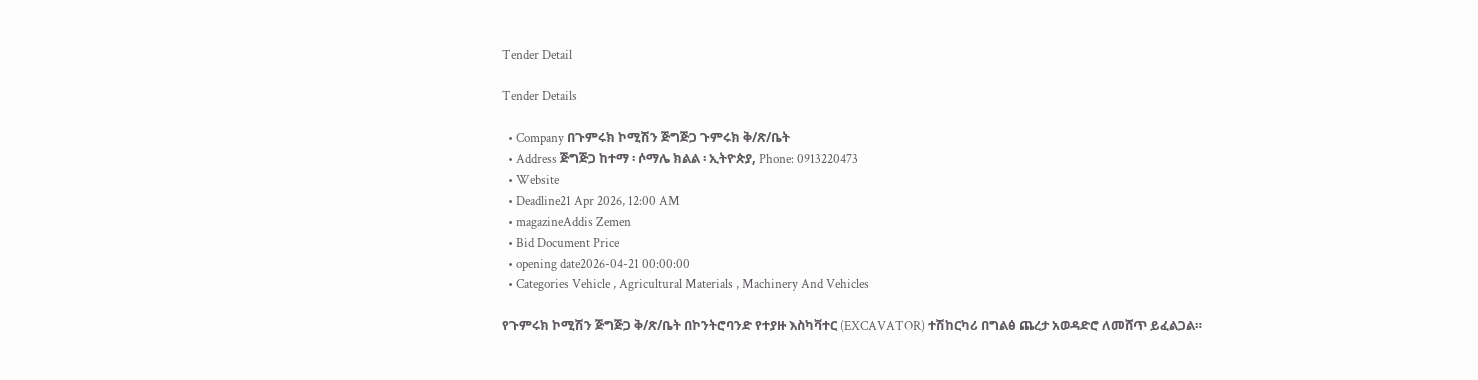Tender Detail

Tender Details

  • Company በጉምሩክ ኮሚሽን ጅግጅጋ ጉምሩክ ቅ/ጽ/ቤት
  • Address ጅግጅጋ ከተማ ፡ ሶማሌ ክልል ፡ ኢትዮጵያ, Phone: 0913220473
  • Website
  • Deadline21 Apr 2026, 12:00 AM
  • magazineAddis Zemen
  • Bid Document Price
  • opening date2026-04-21 00:00:00
  • Categories Vehicle , Agricultural Materials , Machinery And Vehicles

የጉምሩክ ኮሚሽን ጅግጅጋ ቅ/ጽ/ቤት በኮንትሮባንድ የተያዙ እስካቫተር (EXCAVATOR) ተሽከርካሪ በግልፅ ጨረታ አወዳድሮ ለመሸጥ ይፈልጋል።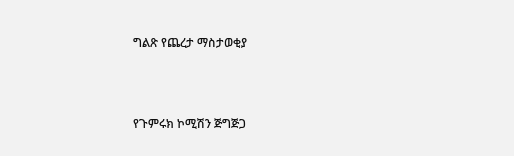ግልጽ የጨረታ ማስታወቂያ



የጉምሩክ ኮሚሽን ጅግጅጋ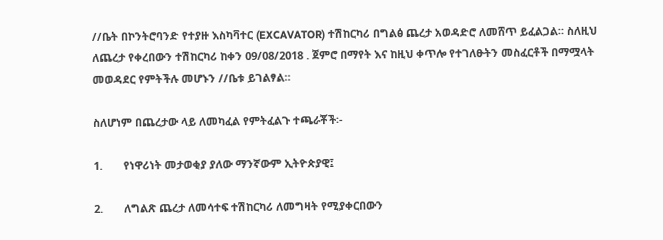//ቤት በኮንትሮባንድ የተያዙ እስካቫተር (EXCAVATOR) ተሽከርካሪ በግልፅ ጨረታ አወዳድሮ ለመሸጥ ይፈልጋል። ስለዚህ ለጨረታ የቀረበውን ተሽከርካሪ ከቀን 09/08/2018 . ጀምሮ በማየት እና ከዚህ ቀጥሎ የተገለፁትን መስፈርቶች በማሟላት መወዳደር የምትችሉ መሆኑን //ቤቱ ይገልፃል።

ስለሆነም በጨረታው ላይ ለመካፈል የምትፈልጉ ተጫራቾች፡-

1.       የነዋሪነት መታወቂያ ያለው ማንኛውም ኢትዮጵያዊ፤

2.       ለግልጽ ጨረታ ለመሳተፍ ተሽከርካሪ ለመግዛት የሚያቀርበውን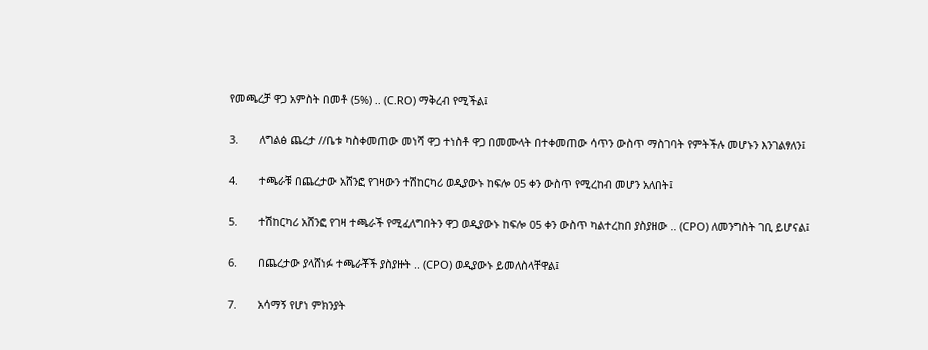የመጫረቻ ዋጋ አምስት በመቶ (5%) .. (C.RO) ማቅረብ የሚችል፤

3.       ለግልፅ ጨረታ //ቤቱ ካስቀመጠው መነሻ ዋጋ ተነስቶ ዋጋ በመሙላት በተቀመጠው ሳጥን ውስጥ ማስገባት የምትችሉ መሆኑን እንገልፃለን፤

4.       ተጫራቹ በጨረታው አሸንፎ የገዛውን ተሽከርካሪ ወዲያውኑ ከፍሎ 05 ቀን ውስጥ የሚረከብ መሆን አለበት፤

5.       ተሽከርካሪ አሸንፎ የገዛ ተጫራች የሚፈለግበትን ዋጋ ወዲያውኑ ከፍሎ 05 ቀን ውስጥ ካልተረከበ ያስያዘው .. (CPO) ለመንግስት ገቢ ይሆናል፤

6.       በጨረታው ያላሸነፉ ተጫራቾች ያስያዙት .. (CPO) ወዲያውኑ ይመለስላቸዋል፤

7.       አሳማኝ የሆነ ምክንያት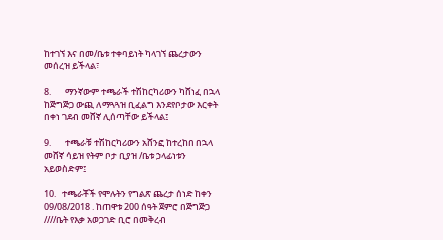ከተገኘ እና በመ/ቤቱ ተቀባይነት ካላገኘ ጨረታውን መሰረዝ ይችላል፣

8.       ማንኛውም ተጫራች ተሽከርካሪውን ካሸነፈ በኋላ ከጅግጅጋ ውጪ ለማጓጓዝ ቢፈልግ እንደየቦታው እርቀት በቀነ ገደብ መሸኛ ሊሰጣቸው ይችላል፤

9.       ተጫራቹ ተሽከርካሪውን አሸንፎ ከተረከበ በኋላ መሸኛ ሳይዝ የትም ቦታ ቢያዝ /ቤቱ ኃላፊነቱን አይወስድም፤

10.   ተጫራቾች የሞሉትን የግልጽ ጨረታ ሰነድ ከቀን 09/08/2018 . ከጠዋቱ 200 ሰዓት ጀምሮ በጅግጅጋ ////ቤት የእቃ አወጋገድ ቢሮ በመቅረብ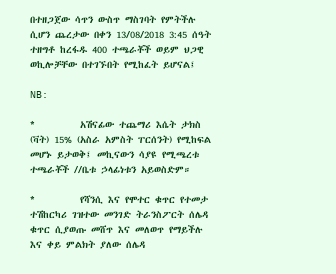በተዘጋጀው ሳጥን ውስጥ ማስገባት የምትችሉ ሲሆን ጨረታው በቀን 13/08/2018 3:45 ሰዓት ተዘግቶ ከረፋዱ 400 ተጫራቾች ወይም ህጋዊ ወኪሎቻቸው በተገኙበት የሚከፈት ይሆናል፤

NB:

*         አሽናፊው ተጨማሪ እሴት ታክስ (ቫት) 15% (አስራ አምስት ፐርሰንት) የሚከፍል መሆኑ ይታወቅ፤ መኪናውን ሳያዩ የሚጫረቱ ተጫራቾች //ቤቱ ኃላፊነቱን አይወስድም።

*         የሻንሲ እና የሞተር ቁጥር የተመታ ተሽከርካሪ ገዝተው መንገድ ትራንስፖርት ሰሌዳ ቁጥር ሲያወጡ መሸጥ እና መለወጥ የማይችሉ እና ቀይ ምልክት ያለው ሰሌዳ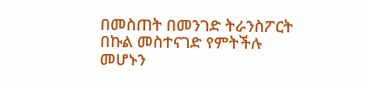በመስጠት በመንገድ ትራንስፖርት በኩል መስተናገድ የምትችሉ መሆኑን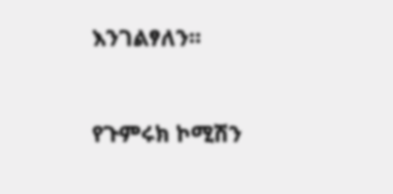እንገልፃለን።



የጉምሩክ ኮሚሽን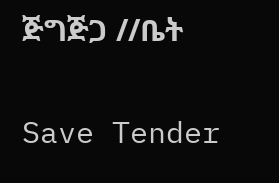ጅግጅጋ //ቤት

Save Tender